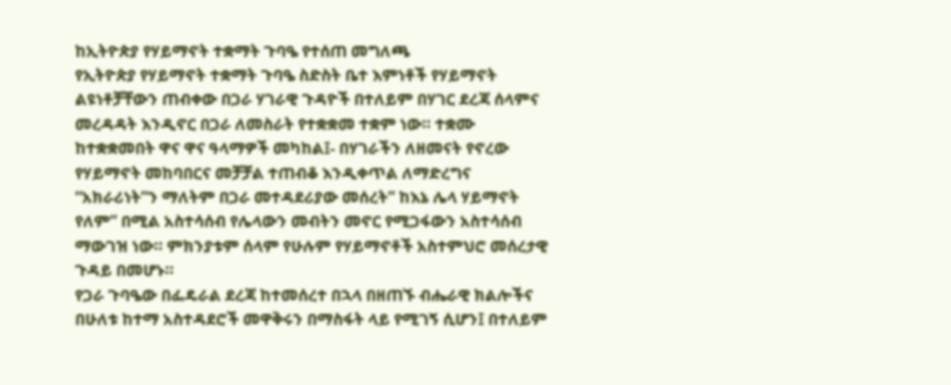ከኢትዮጵያ የሃይማኖት ተቋማት ጉባዔ የተሰጠ መግለጫ
የኢትዮጵያ የሃይማኖት ተቋማት ጉባዔ ስድስት ቤተ እምነቶች የሃይማኖት ልዩነቶቻቸውን ጠብቀው በጋራ ሃገራዊ ጉዳዮች በተለይም በሃገር ደረጃ ሰላምና መረዳዳት እንዲኖር በጋራ ለመስራት የተቋቋመ ተቋም ነው። ተቋሙ ከተቋቋመበት ዋና ዋና ዓላማዎች መካከል፤- በሃገራችን ለዘመናት የኖረው የሃይማኖት መከባበርና መቻቻል ተጠብቆ እንዲቀጥል ለማድረግና “አክራሪነት”ን ማለትም በጋራ መተዳደሪያው መሰረት” ከእኔ ሌላ ሃይማኖት የለም” በሚል አስተሳሰብ የሌላውን መብትን መኖር የሚጋፋውን አስተሳሰብ ማውገዝ ነው። ምክንያቱም ሰላም የሁሉም የሃይማኖቶች አስተምህሮ መሰረታዊ ጉዳይ በመሆኑ።
የጋራ ጉባዔው በፌዴራል ደረጃ ከተመሰረተ በኋላ በዘጠኙ ብሔራዊ ክልሎችና በሁለቱ ከተማ አስተዳደሮች መዋቅሩን በማስፋት ላይ የሚገኝ ሲሆን፤ በተለይም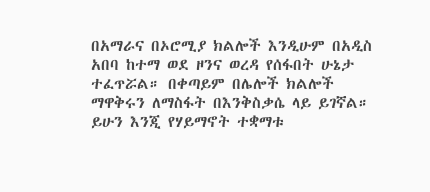በአማራና በኦሮሚያ ክልሎች እንዲሁም በአዲስ አበባ ከተማ ወደ ዞንና ወረዳ የሰፋበት ሁኔታ ተፈጥሯል። በቀጣይም በሌሎች ክልሎች ማዋቅሩን ለማስፋት በእንቅስቃሴ ላይ ይገኛል።
ይሁን እንጂ የሃይማኖት ተቋማቱ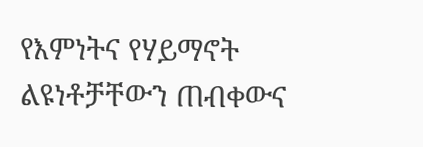የእምነትና የሃይማኖት ልዩነቶቻቸውን ጠብቀውና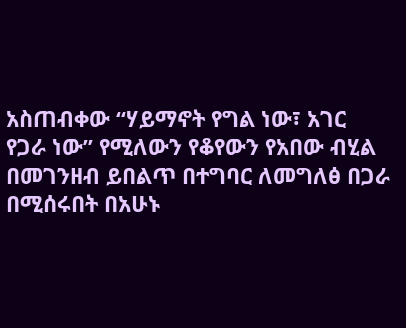አስጠብቀው “ሃይማኖት የግል ነው፣ አገር የጋራ ነው” የሚለውን የቆየውን የአበው ብሂል በመገንዘብ ይበልጥ በተግባር ለመግለፅ በጋራ በሚሰሩበት በአሁኑ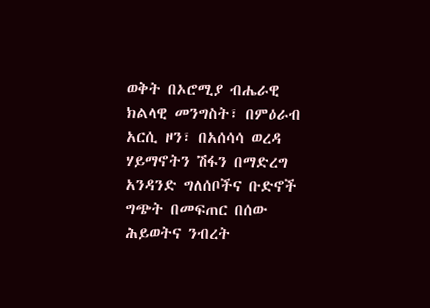ወቅት በኦሮሚያ ብሔራዊ ክልላዊ መንግስት፣ በምዕራብ አርሲ ዞን፣ በአሰሳሳ ወረዳ ሃይማኖትን ሽፋን በማድረግ አንዳንድ ግለሰቦችና ቡድኖች ግጭት በመፍጠር በሰው ሕይወትና ንብረት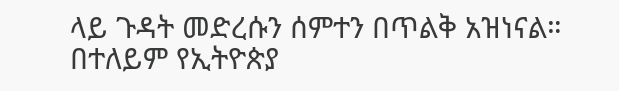ላይ ጉዳት መድረሱን ሰምተን በጥልቅ አዝነናል።
በተለይም የኢትዮጵያ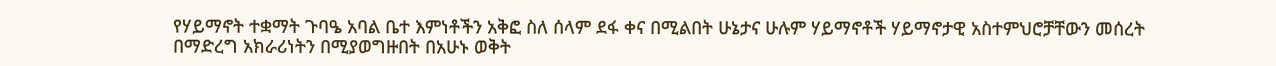የሃይማኖት ተቋማት ጉባዔ አባል ቤተ እምነቶችን አቅፎ ስለ ሰላም ደፋ ቀና በሚልበት ሁኔታና ሁሉም ሃይማኖቶች ሃይማኖታዊ አስተምህሮቻቸውን መሰረት በማድረግ አክራሪነትን በሚያወግዙበት በአሁኑ ወቅት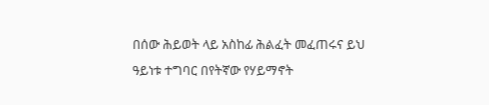በሰው ሕይወት ላይ አስከፊ ሕልፈት መፈጠሩና ይህ ዓይነቱ ተግባር በየትኛው የሃይማኖት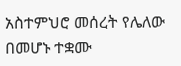አስተምህሮ መሰረት የሌለው በመሆኑ ተቋሙ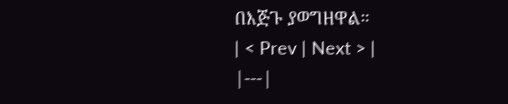በእጅጉ ያወግዘዋል።
| < Prev | Next > |
|---|